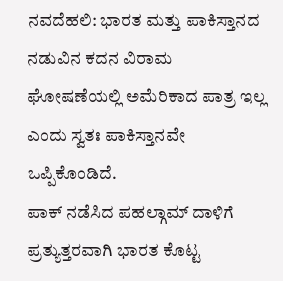ನವದೆಹಲಿ: ಭಾರತ ಮತ್ತು ಪಾಕಿಸ್ತಾನದ ನಡುವಿನ ಕದನ ವಿರಾಮ ಘೋಷಣೆಯಲ್ಲಿ ಅಮೆರಿಕಾದ ಪಾತ್ರ ಇಲ್ಲ ಎಂದು ಸ್ವತಃ ಪಾಕಿಸ್ತಾನವೇ ಒಪ್ಪಿಕೊಂಡಿದೆ.
ಪಾಕ್ ನಡೆಸಿದ ಪಹಲ್ಗಾಮ್ ದಾಳಿಗೆ ಪ್ರತ್ಯುತ್ತರವಾಗಿ ಭಾರತ ಕೊಟ್ಟ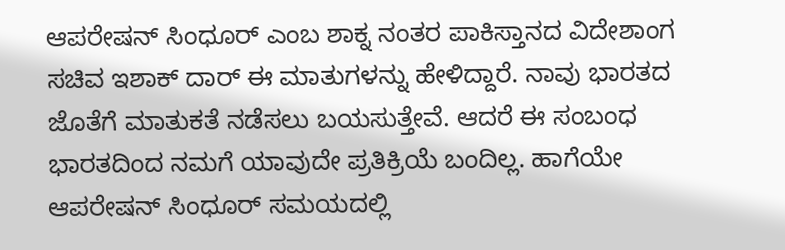ಆಪರೇಷನ್ ಸಿಂಧೂರ್ ಎಂಬ ಶಾಕ್ನ ನಂತರ ಪಾಕಿಸ್ತಾನದ ವಿದೇಶಾಂಗ ಸಚಿವ ಇಶಾಕ್ ದಾರ್ ಈ ಮಾತುಗಳನ್ನು ಹೇಳಿದ್ದಾರೆ. ನಾವು ಭಾರತದ ಜೊತೆಗೆ ಮಾತುಕತೆ ನಡೆಸಲು ಬಯಸುತ್ತೇವೆ. ಆದರೆ ಈ ಸಂಬಂಧ ಭಾರತದಿಂದ ನಮಗೆ ಯಾವುದೇ ಪ್ರತಿಕ್ರಿಯೆ ಬಂದಿಲ್ಲ. ಹಾಗೆಯೇ ಆಪರೇಷನ್ ಸಿಂಧೂರ್ ಸಮಯದಲ್ಲಿ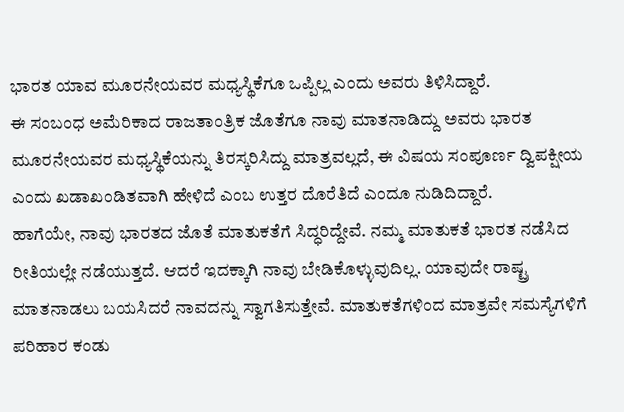ಭಾರತ ಯಾವ ಮೂರನೇಯವರ ಮಧ್ಯಸ್ಥಿಕೆಗೂ ಒಪ್ಪಿಲ್ಲ ಎಂದು ಅವರು ತಿಳಿಸಿದ್ದಾರೆ.
ಈ ಸಂಬಂಧ ಅಮೆರಿಕಾದ ರಾಜತಾಂತ್ರಿಕ ಜೊತೆಗೂ ನಾವು ಮಾತನಾಡಿದ್ದು ಅವರು ಭಾರತ ಮೂರನೇಯವರ ಮಧ್ಯಸ್ಥಿಕೆಯನ್ನು ತಿರಸ್ಕರಿಸಿದ್ದು ಮಾತ್ರವಲ್ಲದೆ, ಈ ವಿಷಯ ಸಂಪೂರ್ಣ ದ್ವಿಪಕ್ಷೀಯ ಎಂದು ಖಡಾಖಂಡಿತವಾಗಿ ಹೇಳಿದೆ ಎಂಬ ಉತ್ತರ ದೊರೆತಿದೆ ಎಂದೂ ನುಡಿದಿದ್ದಾರೆ.
ಹಾಗೆಯೇ, ನಾವು ಭಾರತದ ಜೊತೆ ಮಾತುಕತೆಗೆ ಸಿದ್ಧರಿದ್ದೇವೆ. ನಮ್ಮ ಮಾತುಕತೆ ಭಾರತ ನಡೆಸಿದ ರೀತಿಯಲ್ಲೇ ನಡೆಯುತ್ತದೆ. ಆದರೆ ಇದಕ್ಕಾಗಿ ನಾವು ಬೇಡಿಕೊಳ್ಳುವುದಿಲ್ಲ. ಯಾವುದೇ ರಾಷ್ಟ್ರ ಮಾತನಾಡಲು ಬಯಸಿದರೆ ನಾವದನ್ನು ಸ್ವಾಗತಿಸುತ್ತೇವೆ. ಮಾತುಕತೆಗಳಿಂದ ಮಾತ್ರವೇ ಸಮಸ್ಯೆಗಳಿಗೆ ಪರಿಹಾರ ಕಂಡು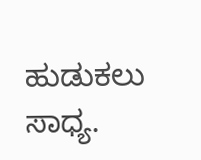ಹುಡುಕಲು ಸಾಧ್ಯ.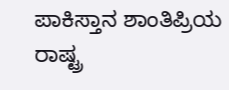ಪಾಕಿಸ್ತಾನ ಶಾಂತಿಪ್ರಿಯ ರಾಷ್ಟ್ರ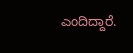ಎಂದಿದ್ದಾರೆ.